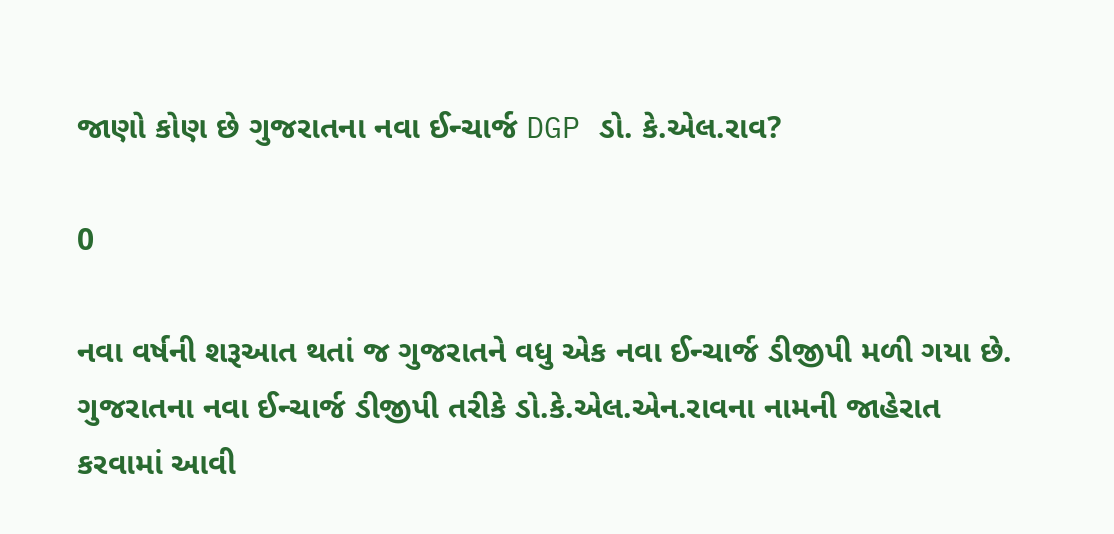જાણો કોણ છે ગુજરાતના નવા ઈન્ચાર્જ DGP ડો. કે.એલ.રાવ?

0

નવા વર્ષની શરૂઆત થતાં જ ગુજરાતને વધુ એક નવા ઈન્ચાર્જ ડીજીપી મળી ગયા છે. ગુજરાતના નવા ઈન્ચાર્જ ડીજીપી તરીકે ડો.કે.એલ.એન.રાવના નામની જાહેરાત કરવામાં આવી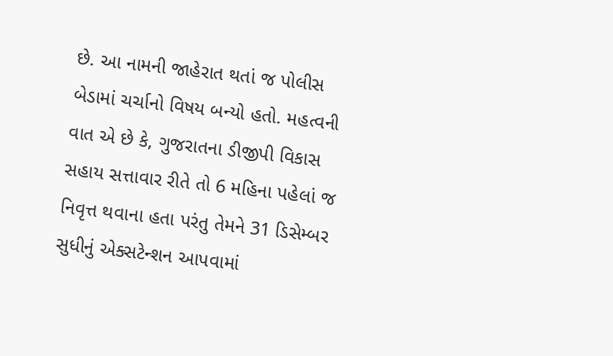છે. આ નામની જાહેરાત થતાં જ પોલીસ બેડામાં ચર્ચાનો વિષય બન્યો હતો. મહત્વની વાત એ છે કે, ગુજરાતના ડીજીપી વિકાસ સહાય સત્તાવાર રીતે તો 6 મહિના પહેલાં જ નિવૃત્ત થવાના હતા પરંતુ તેમને 31 ડિસેમ્બર સુધીનું એક્સટેન્શન આપવામાં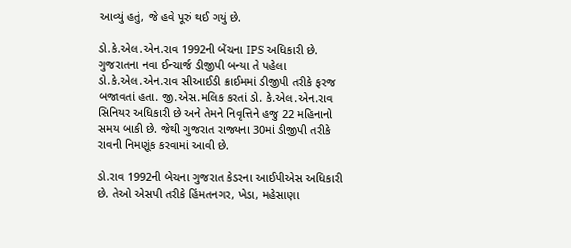આવ્યું હતું, જે હવે પૂરું થઈ ગયું છે.

ડો.કે.એલ.એન.રાવ 1992ની બેંચના IPS અધિકારી છે. ગુજરાતના નવા ઈન્ચાર્જ ડીજીપી બન્યા તે પહેલા ડો.કે.એલ.એન.રાવ સીઆઈડી ક્રાઈમમાં ડીજીપી તરીકે ફરજ બજાવતાં હતા. જી.એસ.મલિક કરતાં ડો. કે.એલ.એન.રાવ સિનિયર અધિકારી છે અને તેમને નિવૃત્તિને હજુ 22 મહિનાનો સમય બાકી છે. જેથી ગુજરાત રાજ્યના 30માં ડીજીપી તરીકે રાવની નિમણૂંક કરવામાં આવી છે.

ડો.રાવ 1992ની બેચના ગુજરાત કેડરના આઈપીએસ અધિકારી છે. તેઓ એસપી તરીકે હિંમતનગર, ખેડા, મહેસાણા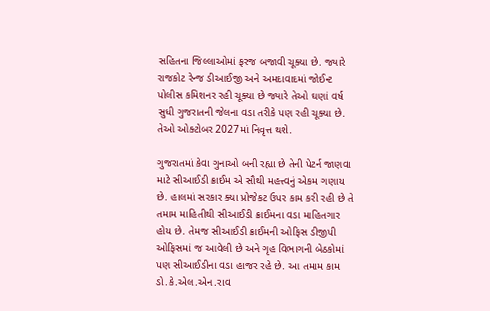સહિતના જિલ્લાઓમાં ફરજ બજાવી ચૂક્યા છે. જ્યારે રાજકોટ રેન્જ ડીઆઈજી અને અમદાવાદમાં જોઈન્ટ પોલીસ કમિશનર રહી ચૂક્યા છે જ્યારે તેઓ ઘણાં વર્ષ સુધી ગુજરાતની જેલના વડા તરીકે પણ રહી ચૂક્યા છે. તેઓ ઓક્ટોબર 2027માં નિવૃત્ત થશે.

ગુજરાતમાં કેવા ગુનાઓ બની રહ્યા છે તેની પેટર્ન જાણવા માટે સીઆઈડી ક્રાઈમ એ સૌથી મહત્ત્વનું એકમ ગણાય છે. હાલમાં સરકાર ક્યા પ્રોજેકટ ઉપર કામ કરી રહી છે તે તમામ માહિતીથી સીઆઈડી ક્રાઈમના વડા માહિતગાર હોય છે. તેમજ સીઆઈડી ક્રાઈમની ઓફિસ ડીજીપી ઓફિસમાં જ આવેલી છે અને ગૃહ વિભાગની બેઠકોમાં પણ સીઆઈડીના વડા હાજર રહે છે. આ તમામ કામ ડો.કે.એલ.એન.રાવ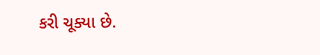કરી ચૂક્યા છે.